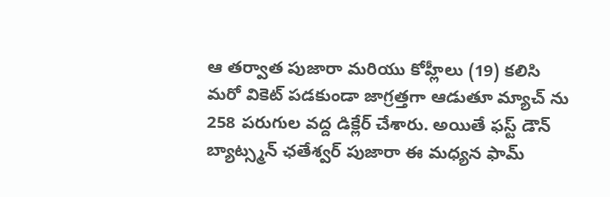ఆ తర్వాత పుజారా మరియు కోహ్లీలు (19) కలిసి మరో వికెట్ పడకుండా జాగ్రత్తగా ఆడుతూ మ్యాచ్ ను 258 పరుగుల వద్ద డిక్లేర్ చేశారు. అయితే ఫస్ట్ డౌన్ బ్యాట్స్మన్ ఛతేశ్వర్ పుజారా ఈ మధ్యన ఫామ్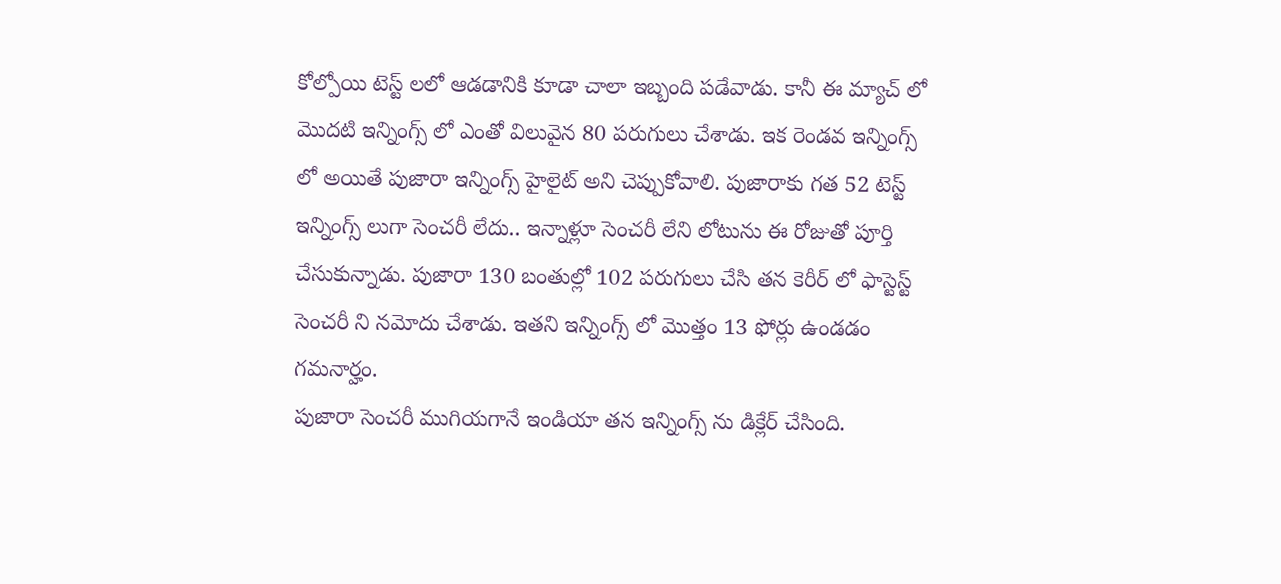కోల్పోయి టెస్ట్ లలో ఆడడానికి కూడా చాలా ఇబ్బంది పడేవాడు. కానీ ఈ మ్యాచ్ లో మొదటి ఇన్నింగ్స్ లో ఎంతో విలువైన 80 పరుగులు చేశాడు. ఇక రెండవ ఇన్నింగ్స్ లో అయితే పుజారా ఇన్నింగ్స్ హైలైట్ అని చెప్పుకోవాలి. పుజారాకు గత 52 టెస్ట్ ఇన్నింగ్స్ లుగా సెంచరీ లేదు.. ఇన్నాళ్లూ సెంచరీ లేని లోటును ఈ రోజుతో పూర్తి చేసుకున్నాడు. పుజారా 130 బంతుల్లో 102 పరుగులు చేసి తన కెరీర్ లో ఫాస్టెస్ట్ సెంచరీ ని నమోదు చేశాడు. ఇతని ఇన్నింగ్స్ లో మొత్తం 13 ఫోర్లు ఉండడం గమనార్హం.
పుజారా సెంచరీ ముగియగానే ఇండియా తన ఇన్నింగ్స్ ను డిక్లేర్ చేసింది.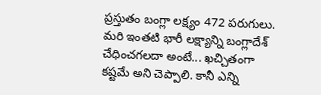ప్రస్తుతం బంగ్లా లక్ష్యం 472 పరుగులు. మరి ఇంతటి భారీ లక్ష్యాన్ని బంగ్లాదేశ్ చేధించగలదా అంటే... ఖచ్చితంగా కష్టమే అని చెప్పాలి. కానీ ఎన్ని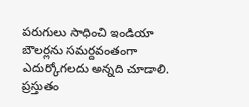పరుగులు సాధించి ఇండియా బౌలర్లను సమర్దవంతంగా ఎదుర్కోగలదు అన్నది చూడాలి. ప్రస్తుతం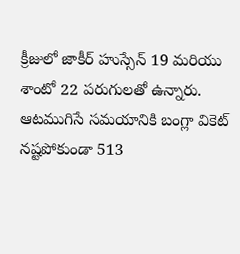క్రీజులో జాకీర్ హుస్సేన్ 19 మరియు శాంటో 22 పరుగులతో ఉన్నారు. ఆటముగిసే సమయానికి బంగ్లా వికెట్ నష్టపోకుండా 513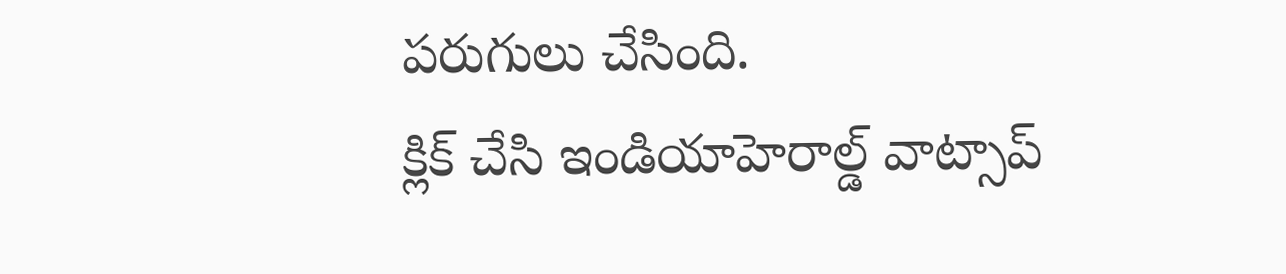పరుగులు చేసింది.
క్లిక్ చేసి ఇండియాహెరాల్డ్ వాట్సాప్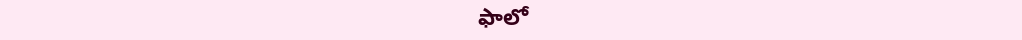ఫాలో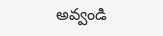అవ్వండి